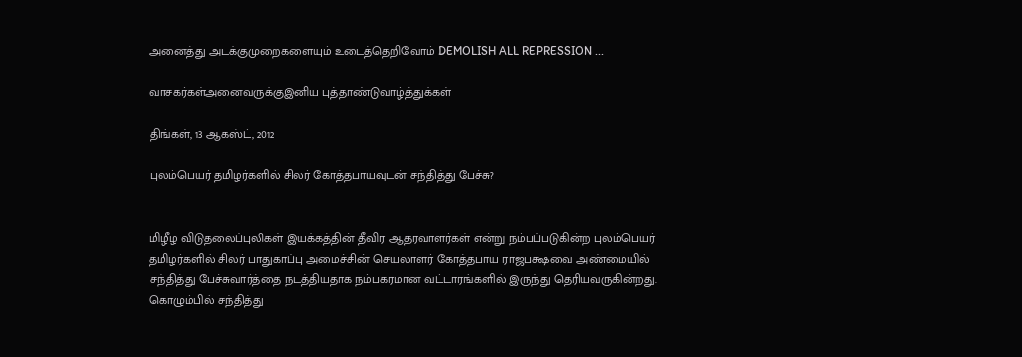அனைத்து அடக்குமுறைகளையும் உடைத்தெறிவோம் DEMOLISH ALL REPRESSION ...

வாசகர்கள்அனைவருக்குஇனிய புத்தாண்டுவாழ்த்துக்கள்

திங்கள், 13 ஆகஸ்ட், 2012

புலம்பெயர் தமிழர்களில் சிலர் கோத்தபாயவுடன் சந்தித்து பேச்சு?


மிழீழ விடுதலைப்புலிகள் இயக்கத்தின் தீவிர ஆதரவாளர்கள் ௭ன்று நம்பப்படுகின்ற புலம்பெயர் தமிழர்களில் சிலர் பாதுகாப்பு அமைச்சின் செயலாளர் கோத்தபாய ராஜபக்ஷவை அண்மையில் சந்தித்து பேச்சுவார்த்தை நடத்தியதாக நம்பகரமான வட்டாரங்களில் இருந்து தெரியவருகின்றது.
கொழும்பில் சந்தித்து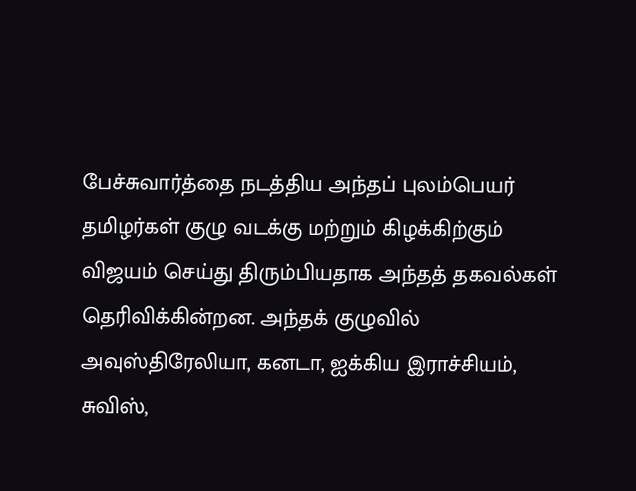பேச்சுவார்த்தை நடத்திய அந்தப் புலம்பெயர் தமிழர்கள் குழு வடக்கு மற்றும் கிழக்கிற்கும் விஜயம் செய்து திரும்பியதாக அந்தத் தகவல்கள் தெரிவிக்கின்றன. அந்தக் குழுவில் அவுஸ்திரேலியா, கனடா, ஐக்கிய இராச்சியம், சுவிஸ்,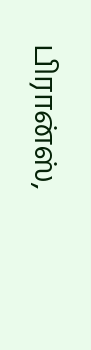பிரான்ஸ்,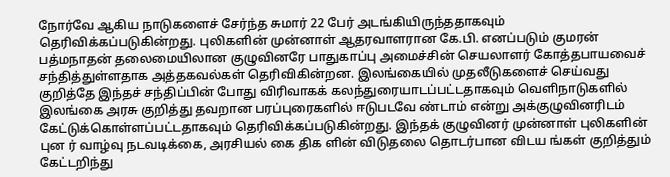நோர்வே ஆகிய நாடுகளைச் சேர்ந்த சுமார் 22 பேர் அடங்கியிருந்ததாகவும் தெரிவிக்கப்படுகின்றது. புலிகளின் முன்னாள் ஆதரவாளரான கே.பி. ௭னப்படும் குமரன் பத்மநாதன் தலைமையிலான குழுவினரே பாதுகாப்பு அமைச்சின் செயலாளர் கோத்தபாயவைச் சந்தித்துள்ளதாக அத்தகவல்கள் தெரிவிகின்றன. இலங்கையில் முதலீடுகளைச் செய்வது குறித்தே இந்தச் சந்திப்பின் போது விரிவாகக் கலந்துரையாடப்பட்டதாகவும் வெளிநாடுகளில் இலங்கை அரசு குறித்து தவறான பரப்புரைகளில் ஈடுபடவே ண்டாம் ௭ன்று அக்குழுவினரிடம் கேட்டுக்கொள்ளப்பட்டதாகவும் தெரிவிக்கப்படுகின்றது. இந்தக் குழுவினர் முன்னாள் புலிகளின் புன ர் வாழ்வு நடவடிக்கை, அரசியல் கை திக ளின் விடுதலை தொடர்பான விடய ங்கள் குறித்தும் கேட்டறிந்து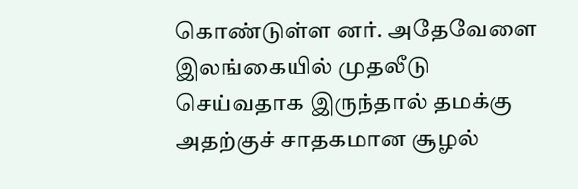கொண்டுள்ள னர். அதேவேளை இலங்கையில் முதலீடு செய்வதாக இருந்தால் தமக்கு அதற்குச் சாதகமான சூழல்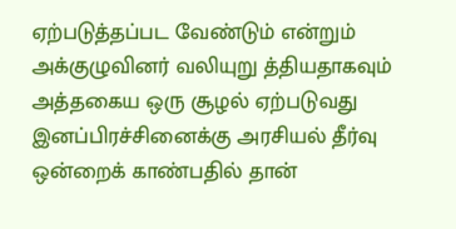ஏற்படுத்தப்பட வேண்டும் ௭ன்றும் அக்குழுவினர் வலியுறு த்தியதாகவும் அத்தகைய ஒரு சூழல் ஏற்படுவது இனப்பிரச்சினைக்கு அரசியல் தீர்வு ஒன்றைக் காண்பதில் தான்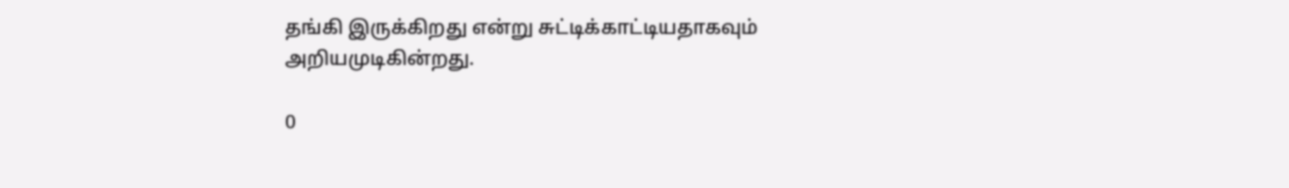தங்கி இருக்கிறது ௭ன்று சுட்டிக்காட்டியதாகவும் அறியமுடிகின்றது.

0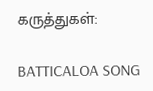கருத்துகள்:

BATTICALOA SONG